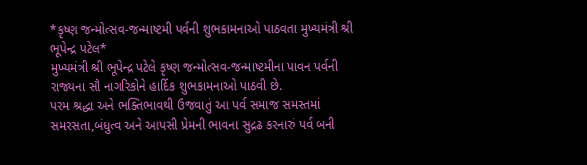*કૃષ્ણ જન્મોત્સવ-જન્માષ્ટમી પર્વની શુભકામનાઓ પાઠવતા મુખ્યમંત્રી શ્રી ભૂપેન્દ્ર પટેલ*
મુખ્યમંત્રી શ્રી ભૂપેન્દ્ર પટેલે કૃષ્ણ જન્મોત્સવ-જન્માષ્ટમીના પાવન પર્વની રાજ્યના સૌ નાગરિકોને હાર્દિક શુભકામનાઓ પાઠવી છે.
પરમ શ્રદ્ધા અને ભક્તિભાવથી ઉજવાતું આ પર્વ સમાજ સમસ્તમાં સમરસતા,બંધુત્વ અને આપસી પ્રેમની ભાવના સુદ્રઢ કરનારું પર્વ બની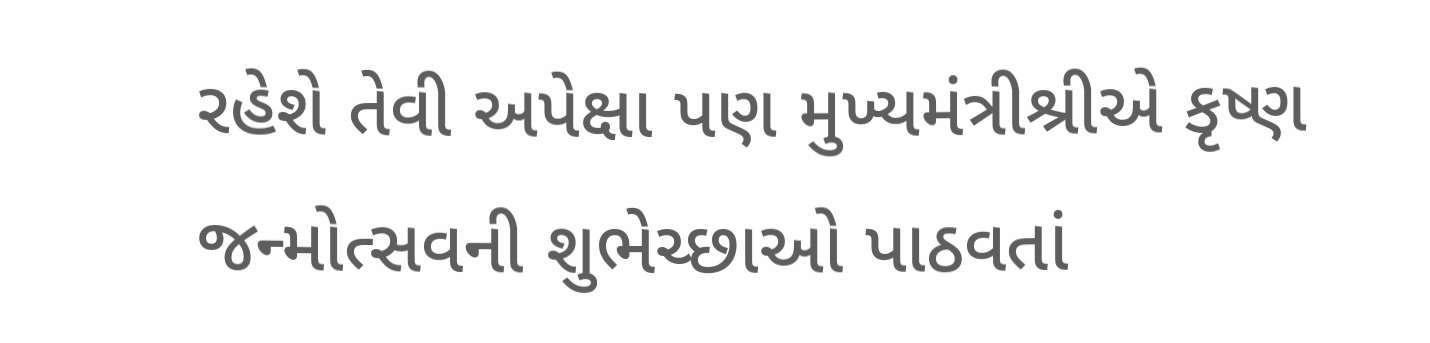રહેશે તેવી અપેક્ષા પણ મુખ્યમંત્રીશ્રીએ કૃષ્ણ જન્મોત્સવની શુભેચ્છાઓ પાઠવતાં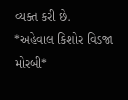વ્યક્ત કરી છે.
*અહેવાલ કિશોર વિડજા મોરબી*